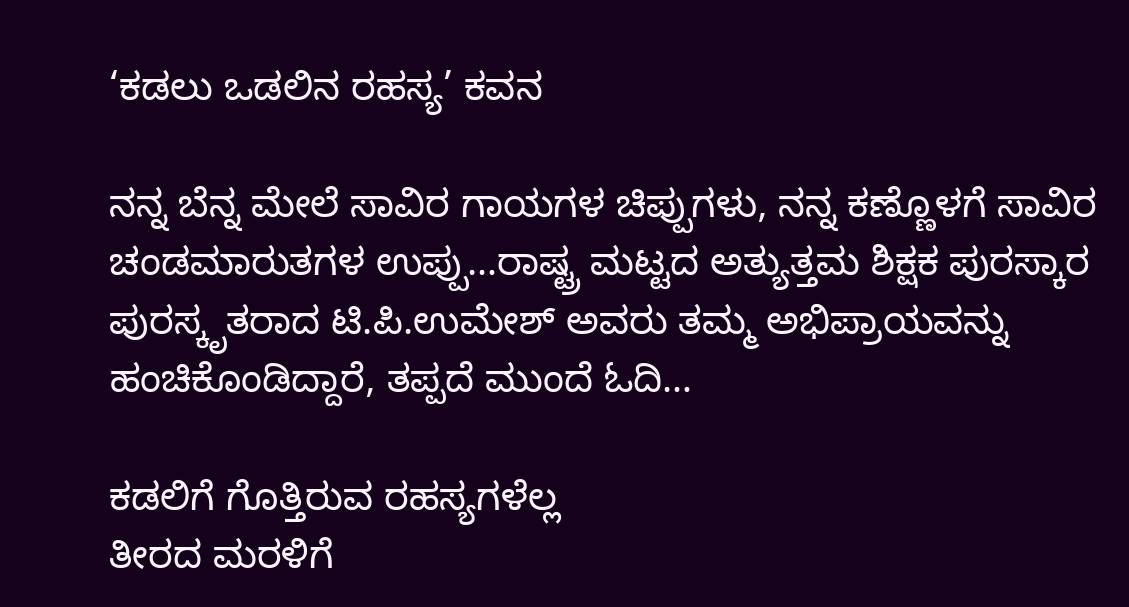‘ಕಡಲು ಒಡಲಿನ ರಹಸ್ಯ’ ಕವನ

ನನ್ನ ಬೆನ್ನ ಮೇಲೆ ಸಾವಿರ ಗಾಯಗಳ ಚಿಪ್ಪುಗಳು, ನನ್ನ ಕಣ್ಣೊಳಗೆ ಸಾವಿರ ಚಂಡಮಾರುತಗಳ ಉಪ್ಪು…ರಾಷ್ಟ್ರ ಮಟ್ಟದ ಅತ್ಯುತ್ತಮ ಶಿಕ್ಷಕ ಪುರಸ್ಕಾರ ಪುರಸ್ಕೃತರಾದ ಟಿ.ಪಿ.ಉಮೇಶ್ ಅವರು ತಮ್ಮ ಅಭಿಪ್ರಾಯವನ್ನು ಹಂಚಿಕೊಂಡಿದ್ದಾರೆ, ತಪ್ಪದೆ ಮುಂದೆ ಓದಿ…

ಕಡಲಿಗೆ ಗೊತ್ತಿರುವ ರಹಸ್ಯಗಳೆಲ್ಲ
ತೀರದ ಮರಳಿಗೆ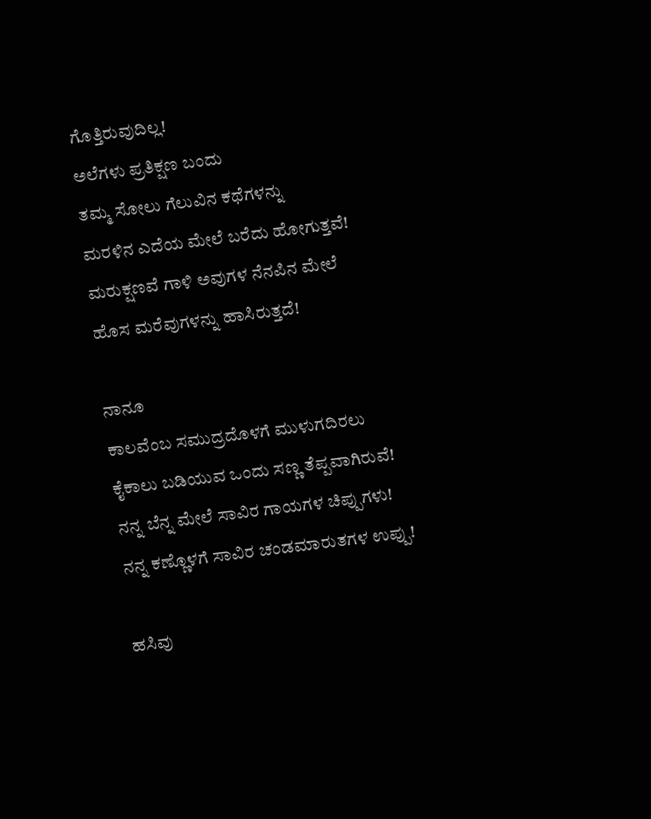ಗೊತ್ತಿರುವುದಿಲ್ಲ!
ಅಲೆಗಳು ಪ್ರತಿಕ್ಷಣ ಬಂದು
ತಮ್ಮ ಸೋಲು ಗೆಲುವಿನ ಕಥೆಗಳನ್ನು
ಮರಳಿನ ಎದೆಯ ಮೇಲೆ ಬರೆದು ಹೋಗುತ್ತವೆ!
ಮರುಕ್ಷಣವೆ ಗಾಳಿ ಅವುಗಳ ನೆನಪಿನ ಮೇಲೆ
ಹೊಸ ಮರೆವುಗಳನ್ನು ಹಾಸಿರುತ್ತದೆ!

ನಾನೂ
ಕಾಲವೆಂಬ ಸಮುದ್ರದೊಳಗೆ ಮುಳುಗದಿರಲು
ಕೈಕಾಲು ಬಡಿಯುವ ಒಂದು ಸಣ್ಣ ತೆಪ್ಪವಾಗಿರುವೆ!
ನನ್ನ ಬೆನ್ನ ಮೇಲೆ ಸಾವಿರ ಗಾಯಗಳ ಚಿಪ್ಪುಗಳು!
ನನ್ನ ಕಣ್ಣೊಳಗೆ ಸಾವಿರ ಚಂಡಮಾರುತಗಳ ಉಪ್ಪು!

ಹಸಿವು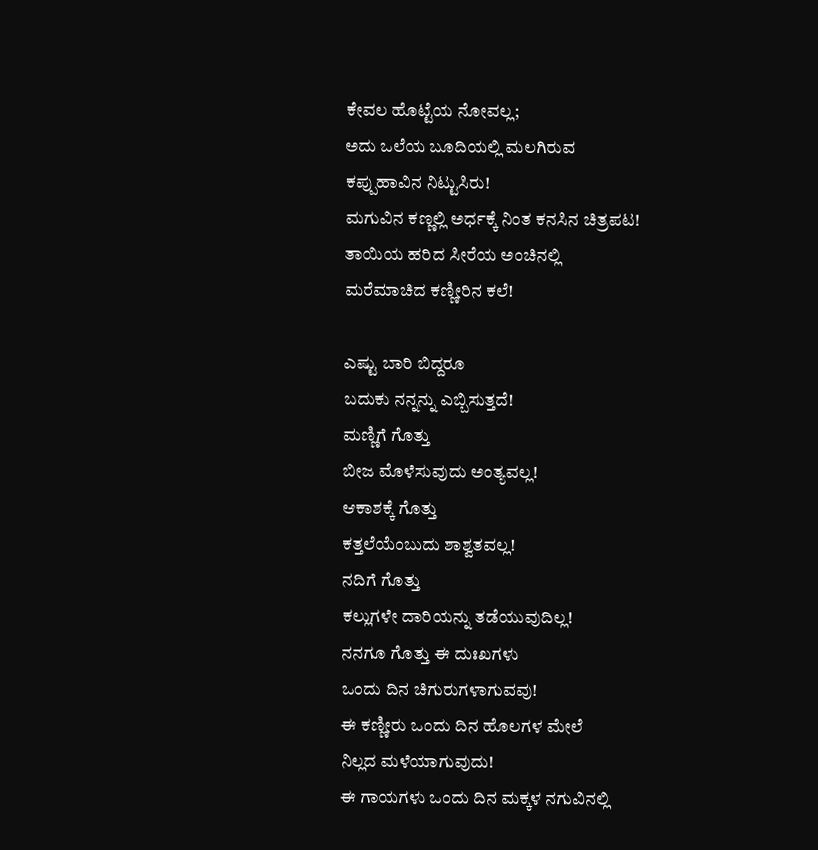ಕೇವಲ ಹೊಟ್ಟೆಯ ನೋವಲ್ಲ;
ಅದು ಒಲೆಯ ಬೂದಿಯಲ್ಲಿ ಮಲಗಿರುವ
ಕಪ್ಪುಹಾವಿನ ನಿಟ್ಟುಸಿರು!
ಮಗುವಿನ ಕಣ್ಣಲ್ಲಿ ಅರ್ಧಕ್ಕೆ ನಿಂತ ಕನಸಿನ ಚಿತ್ರಪಟ!
ತಾಯಿಯ ಹರಿದ ಸೀರೆಯ ಅಂಚಿನಲ್ಲಿ
ಮರೆಮಾಚಿದ ಕಣ್ಣೀರಿನ ಕಲೆ!

ಎಷ್ಟು ಬಾರಿ ಬಿದ್ದರೂ
ಬದುಕು ನನ್ನನ್ನು ಎಬ್ಬಿಸುತ್ತದೆ!
ಮಣ್ಣಿಗೆ ಗೊತ್ತು
ಬೀಜ ಮೊಳೆಸುವುದು ಅಂತ್ಯವಲ್ಲ!
ಆಕಾಶಕ್ಕೆ ಗೊತ್ತು
ಕತ್ತಲೆಯೆಂಬುದು ಶಾಶ್ವತವಲ್ಲ!
ನದಿಗೆ ಗೊತ್ತು
ಕಲ್ಲುಗಳೇ ದಾರಿಯನ್ನು ತಡೆಯುವುದಿಲ್ಲ!
ನನಗೂ ಗೊತ್ತು ಈ ದುಃಖಗಳು
ಒಂದು ದಿನ ಚಿಗುರುಗಳಾಗುವವು!
ಈ ಕಣ್ಣೀರು ಒಂದು ದಿನ ಹೊಲಗಳ ಮೇಲೆ
ನಿಲ್ಲದ ಮಳೆಯಾಗುವುದು!
ಈ ಗಾಯಗಳು ಒಂದು ದಿನ ಮಕ್ಕಳ ನಗುವಿನಲ್ಲಿ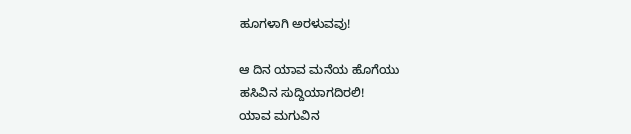ಹೂಗಳಾಗಿ ಅರಳುವವು!

ಆ ದಿನ ಯಾವ ಮನೆಯ ಹೊಗೆಯು
ಹಸಿವಿನ ಸುದ್ದಿಯಾಗದಿರಲಿ!
ಯಾವ ಮಗುವಿನ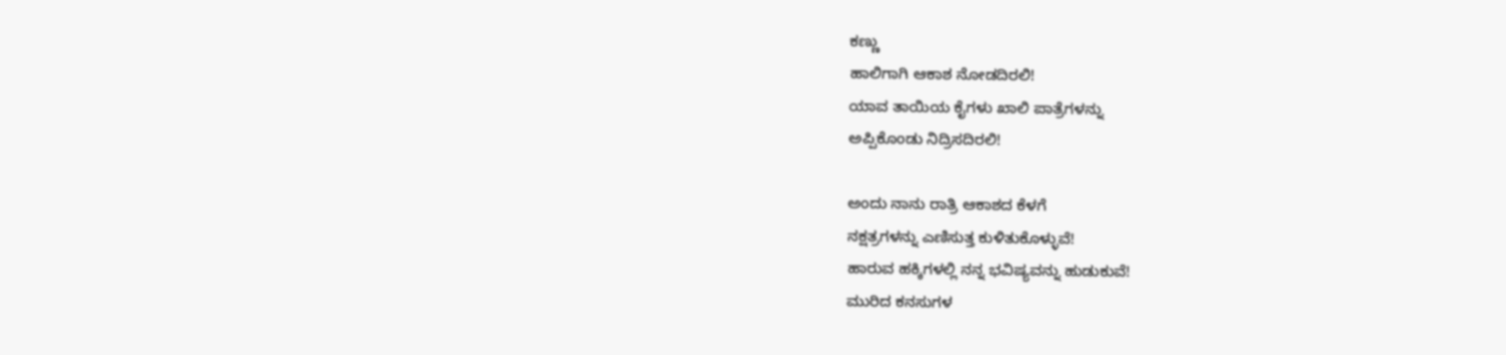ಕಣ್ಣು
ಹಾಲಿಗಾಗಿ ಆಕಾಶ ನೋಡದಿರಲಿ!
ಯಾವ ತಾಯಿಯ ಕೈಗಳು ಖಾಲಿ ಪಾತ್ರೆಗಳನ್ನು
ಅಪ್ಪಿಕೊಂಡು ನಿದ್ರಿಸದಿರಲಿ!

ಅಂದು ನಾನು ರಾತ್ರಿ ಆಕಾಶದ ಕೆಳಗೆ
ನಕ್ಷತ್ರಗಳನ್ನು ಎಣಿಸುತ್ತ ಕುಳಿತುಕೊಳ್ಳುವೆ!
ಹಾರುವ ಹಕ್ಕಿಗಳಲ್ಲಿ ನನ್ನ ಭವಿಷ್ಯವನ್ನು ಹುಡುಕುವೆ!
ಮುರಿದ ಕನಸುಗಳ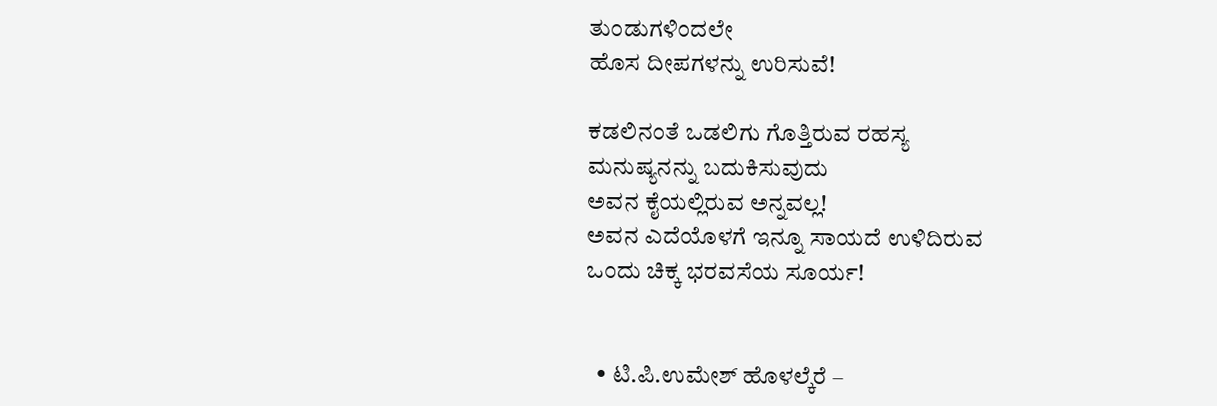ತುಂಡುಗಳಿಂದಲೇ
ಹೊಸ ದೀಪಗಳನ್ನು ಉರಿಸುವೆ!

ಕಡಲಿನಂತೆ ಒಡಲಿಗು ಗೊತ್ತಿರುವ ರಹಸ್ಯ
ಮನುಷ್ಯನನ್ನು ಬದುಕಿಸುವುದು
ಅವನ ಕೈಯಲ್ಲಿರುವ ಅನ್ನವಲ್ಲ!
ಅವನ ಎದೆಯೊಳಗೆ ಇನ್ನೂ ಸಾಯದೆ ಉಳಿದಿರುವ
ಒಂದು ಚಿಕ್ಕ ಭರವಸೆಯ ಸೂರ್ಯ!


  • ಟಿ.ಪಿ.ಉಮೇಶ್ ಹೊಳಲ್ಕೆರೆ –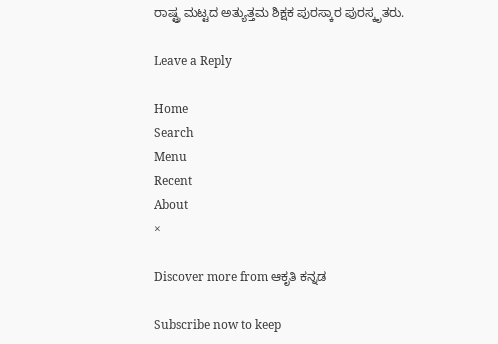ರಾಷ್ಟ್ರ ಮಟ್ಟದ ಅತ್ಯುತ್ತಮ ಶಿಕ್ಷಕ ಪುರಸ್ಕಾರ ಪುರಸ್ಕೃತರು.

Leave a Reply

Home
Search
Menu
Recent
About
×

Discover more from ಆಕೃತಿ ಕನ್ನಡ

Subscribe now to keep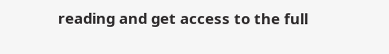reading and get access to the full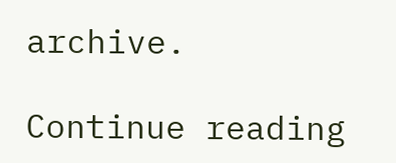archive.

Continue reading